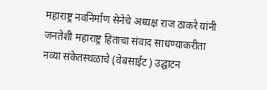महाराष्ट्र नवनिर्माण सेनेचे अध्यक्ष राज ठाकरे यांनी जनतेशी महाराष्ट्र हिताचा संवाद साधण्याकरीता नव्या संकेतस्थळाचे (वेबसाईट) उद्घाटन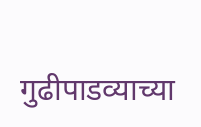गुढीपाडव्याच्या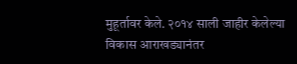मुहूर्तावर केले. २०१४ साली जाहीर केलेल्या विकास आराखड्यानंतर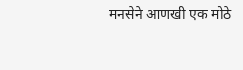मनसेने आणखी एक मोठे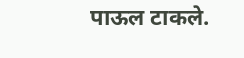पाऊल टाकले.